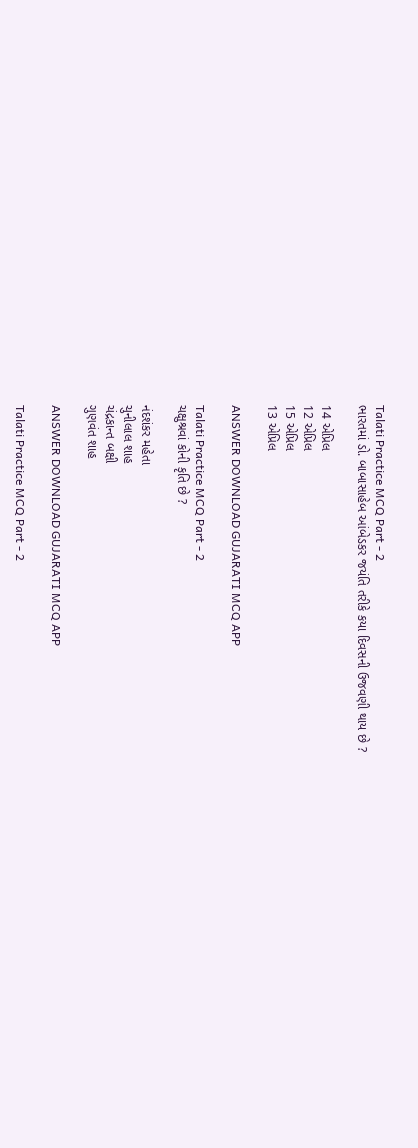Talati Practice MCQ Part - 2
ભારતમાં ડો. બાબાસાહેબ આંબેડકર જયંતિ તરીકે કયા દિવસની ઉજવણી થાય છે ?

14 એપ્રિલ
12 એપ્રિલ
15 એપ્રિલ
13 એપ્રિલ

ANSWER DOWNLOAD GUJARATI MCQ APP

Talati Practice MCQ Part - 2
ચક્ષુશ્રવાં કોની કૃતિ છે ?

નંદશંકર મહેતા
ચુનીલાલ શાહ
ચંદ્રકાન્ત બક્ષી
ગુણવંત શાહ

ANSWER DOWNLOAD GUJARATI MCQ APP

Talati Practice MCQ Part - 2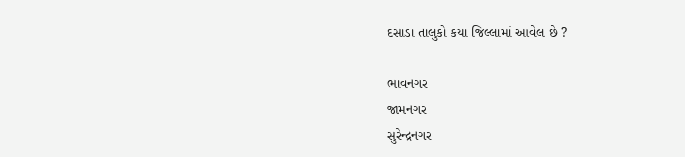દસાડા તાલુકો કયા જિલ્લામાં આવેલ છે ?

ભાવનગર
જામનગર
સુરેન્દ્રનગર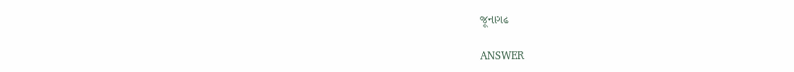જૂનાગઢ

ANSWER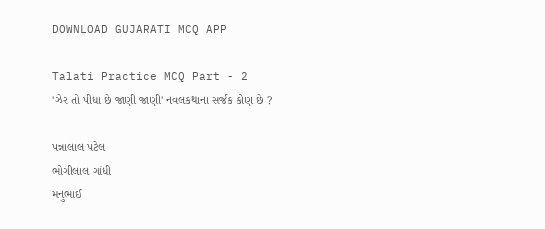DOWNLOAD GUJARATI MCQ APP

Talati Practice MCQ Part - 2
'ઝેર તો પીધા છે જાણી જાણી' નવલકથાના સર્જક કોણ છે ?

પન્નાલાલ પટેલ
ભોગીલાલ ગાંધી
મનુભાઈ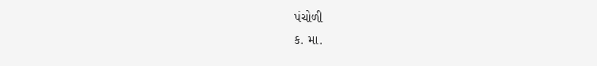પંચોળી
ક. મા.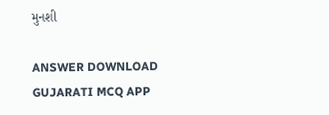મુનશી

ANSWER DOWNLOAD GUJARATI MCQ APP